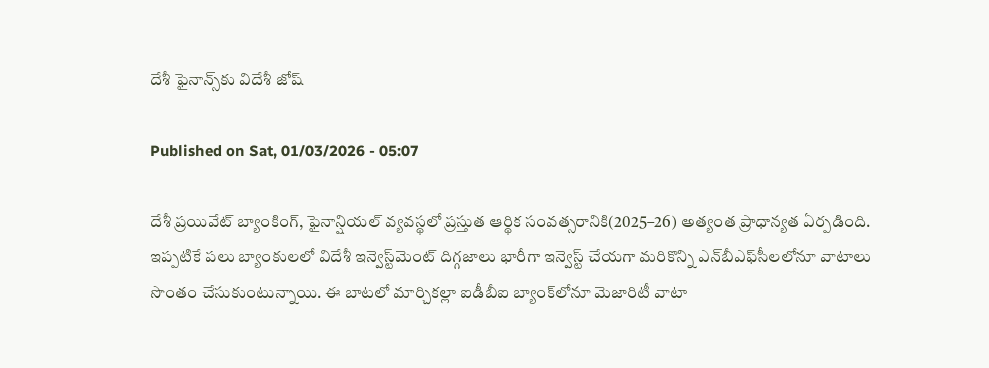దేశీ ఫైనాన్స్‌కు విదేశీ జోష్‌

Published on Sat, 01/03/2026 - 05:07

దేశీ ప్రయివేట్‌ బ్యాంకింగ్, ఫైనాన్షియల్‌ వ్యవస్థలో ప్రస్తుత ఆర్థిక సంవత్సరానికి(2025–26) అత్యంత ప్రాధాన్యత ఏర్పడింది. ఇప్పటికే పలు బ్యాంకులలో విదేశీ ఇన్వెస్ట్‌మెంట్‌ దిగ్గజాలు భారీగా ఇన్వెస్ట్‌ చేయగా మరికొన్ని ఎన్‌బీఎఫ్‌సీలలోనూ వాటాలు సొంతం చేసుకుంటున్నాయి. ఈ బాటలో మార్చికల్లా ఐడీబీఐ బ్యాంక్‌లోనూ మెజారిటీ వాటా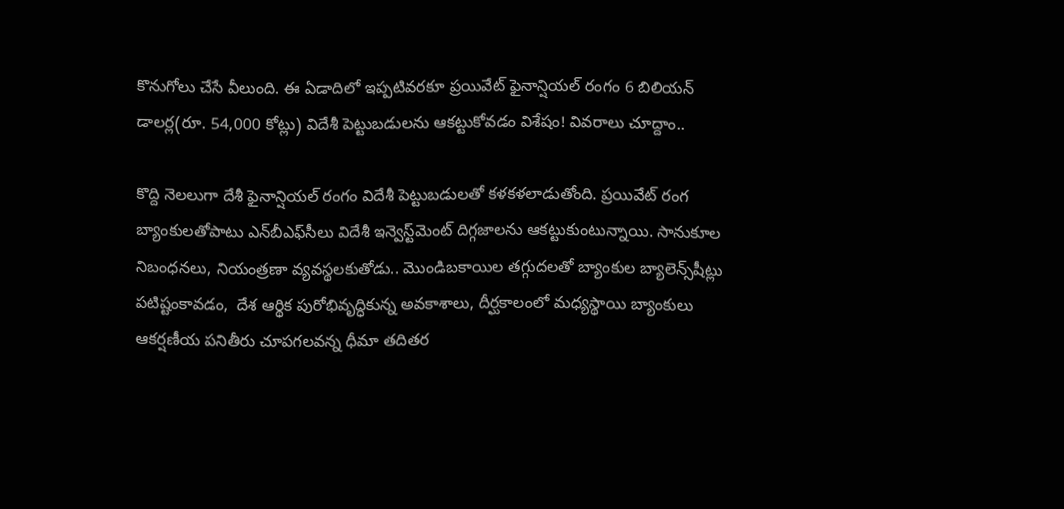కొనుగోలు చేసే వీలుంది. ఈ ఏడాదిలో ఇప్పటివరకూ ప్రయివేట్‌ ఫైనాన్షియల్‌ రంగం 6 బిలియన్‌ డాలర్ల(రూ. 54,000 కోట్లు) విదేశీ పెట్టుబడులను ఆకట్టుకోవడం విశేషం! వివరాలు చూద్దాం..

కొద్ది నెలలుగా దేశీ ఫైనాన్షియల్‌ రంగం విదేశీ పెట్టుబడులతో కళకళలాడుతోంది. ప్రయివేట్‌ రంగ బ్యాంకులతోపాటు ఎన్‌బీఎఫ్‌సీలు విదేశీ ఇన్వెస్ట్‌మెంట్‌ దిగ్గజాలను ఆకట్టుకుంటున్నాయి. సానుకూల నిబంధనలు, నియంత్రణా వ్యవస్థలకుతోడు.. మొండిబకాయిల తగ్గుదలతో బ్యాంకుల బ్యాలెన్స్‌షీట్లు పటిష్టంకావడం,  దేశ ఆర్థిక పురోభివృద్ధికున్న అవకాశాలు, దీర్ఘకాలంలో మధ్యస్థాయి బ్యాంకులు ఆకర్షణీయ పనితీరు చూపగలవన్న ధీమా తదితర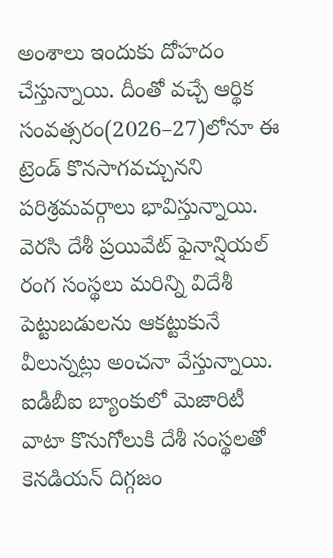అంశాలు ఇందుకు దోహదం చేస్తున్నాయి. దీంతో వచ్చే ఆర్థిక సంవత్సరం(2026–27)లోనూ ఈ ట్రెండ్‌ కొనసాగవచ్చునని  పరిశ్రమవర్గాలు భావిస్తున్నాయి. వెరసి దేశీ ప్రయివేట్‌ ఫైనాన్షియల్‌ రంగ సంస్థలు మరిన్ని విదేశీ పెట్టుబడులను ఆకట్టుకునే వీలున్నట్లు అంచనా వేస్తున్నాయి. ఐడీబీఐ బ్యాంకులో మెజారిటీ వాటా కొనుగోలుకి దేశీ సంస్థలతో కెనడియన్‌ దిగ్గజం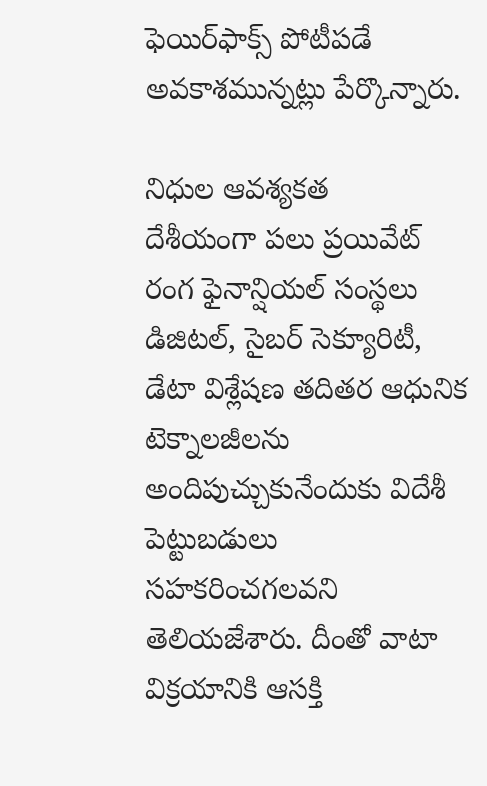ఫెయిర్‌ఫాక్స్‌ పోటీపడే అవకాశమున్నట్లు పేర్కొన్నారు.

నిధుల ఆవశ్యకత
దేశీయంగా పలు ప్రయివేట్‌ రంగ ఫైనాన్షియల్‌ సంస్థలు  డిజిటల్, సైబర్‌ సెక్యూరిటీ, డేటా విశ్లేషణ తదితర ఆధునిక టెక్నాలజీలను అందిపుచ్చుకునేందుకు విదేశీ పెట్టుబడులు సహకరించగలవని తెలియజేశారు. దీంతో వాటా విక్రయానికి ఆసక్తి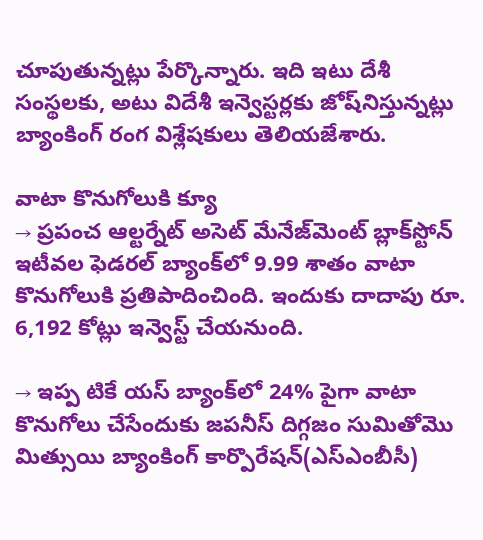చూపుతున్నట్లు పేర్కొన్నారు. ఇది ఇటు దేశీ సంస్థలకు, అటు విదేశీ ఇన్వెస్టర్లకు జోష్‌నిస్తున్నట్లు బ్యాంకింగ్‌ రంగ విశ్లేషకులు తెలియజేశారు.

వాటా కొనుగోలుకి క్యూ
→ ప్రపంచ ఆల్టర్నేట్‌ అసెట్‌ మేనేజ్‌మెంట్‌ బ్లాక్‌స్టోన్‌ ఇటీవల ఫెడరల్‌ బ్యాంక్‌లో 9.99 శాతం వాటా కొనుగోలుకి ప్రతిపాదించింది. ఇందుకు దాదాపు రూ. 6,192 కోట్లు ఇన్వెస్ట్‌ చేయనుంది.

→ ఇప్ప టికే యస్‌ బ్యాంక్‌లో 24% పైగా వాటా కొనుగోలు చేసేందుకు జపనీస్‌ దిగ్గజం సుమితోమొ మిత్సుయి బ్యాంకింగ్‌ కార్పొరేషన్‌(ఎస్‌ఎంబీసీ)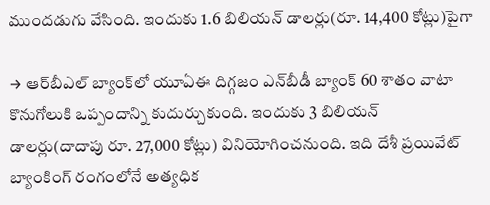ముందడుగు వేసింది. ఇందుకు 1.6 బిలియన్‌ డాలర్లు(రూ. 14,400 కోట్లు)పైగా

→ ఆర్‌బీఎల్‌ బ్యాంక్‌లో యూఏఈ దిగ్గజం ఎన్‌బీడీ బ్యాంక్‌ 60 శాతం వాటా కొనుగోలుకి ఒప్పందాన్ని కుదుర్చుకుంది. ఇందుకు 3 బిలియన్‌ డాలర్లు(దాదాపు రూ. 27,000 కోట్లు) వినియోగించనుంది. ఇది దేశీ ప్రయివేట్‌ బ్యాంకింగ్‌ రంగంలోనే అత్యధిక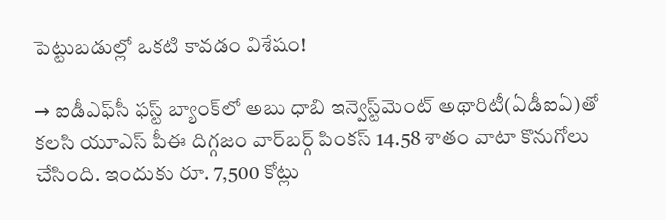పెట్టుబడుల్లో ఒకటి కావడం విశేషం!

→ ఐడీఎఫ్‌సీ ఫస్ట్‌ బ్యాంక్‌లో అబు ధాబి ఇన్వెస్ట్‌మెంట్‌ అథారిటీ(ఏడీఐఏ)తో కలసి యూఎస్‌ పీఈ దిగ్గజం వార్‌బర్గ్‌ పింకస్‌ 14.58 శాతం వాటా కొనుగోలు చేసింది. ఇందుకు రూ. 7,500 కోట్లు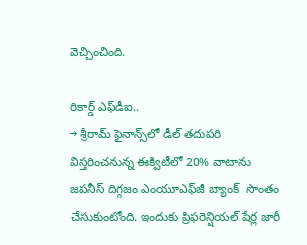వెచ్చించింది.

రికార్డ్‌ ఎఫ్‌డీఐ..
→ శ్రీరామ్‌ ఫైనాన్స్‌లో డీల్‌ తదుపరి విస్తరించనున్న ఈక్విటీలో 20% వాటాను జపనీస్‌ దిగ్గజం ఎంయూఎఫ్‌జీ బ్యాంక్‌  సొంతం చేసుకుంటోంది. ఇందుకు ప్రిఫరెన్షియల్‌ షేర్ల జారీ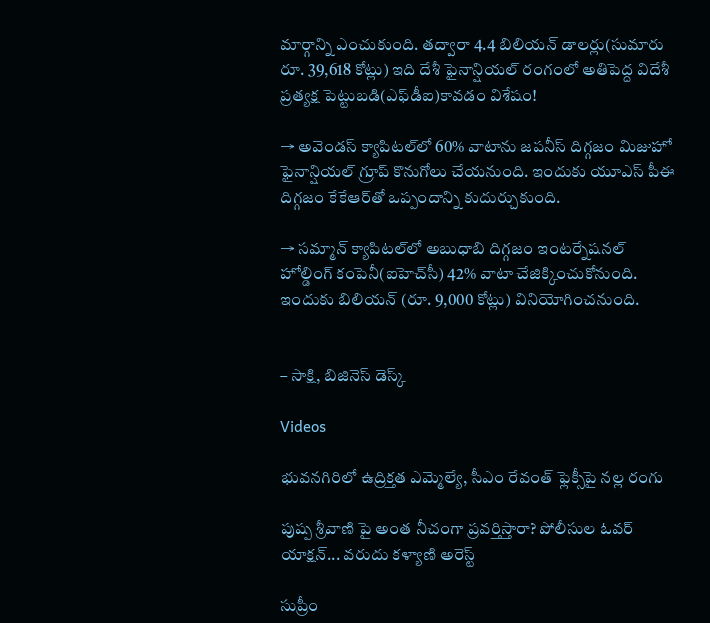మార్గాన్ని ఎంచుకుంది. తద్వారా 4.4 బిలియన్‌ డాలర్లు(సుమారు రూ. 39,618 కోట్లు) ఇది దేశీ ఫైనాన్షియల్‌ రంగంలో అతిపెద్ద విదేశీ ప్రత్యక్ష పెట్టుబడి(ఎఫ్‌డీఐ)కావడం విశేషం!

→ అవెండస్‌ క్యాపిటల్‌లో 60% వాటాను జపనీస్‌ దిగ్గజం మిజుహో ఫైనాన్షియల్‌ గ్రూప్‌ కొనుగోలు చేయనుంది. ఇందుకు యూఎస్‌ పీఈ దిగ్గజం కేకేఆర్‌తో ఒప్పందాన్ని కుదుర్చుకుంది.

→ సమ్మాన్‌ క్యాపిటల్‌లో అబుధాబి దిగ్గజం ఇంటర్నేషనల్‌ హోల్డింగ్‌ కంపెనీ(ఐహెచ్‌సీ) 42% వాటా చేజిక్కించుకోనుంది. ఇందుకు బిలియన్‌ (రూ. 9,000 కోట్లు) వినియోగించనుంది.


– సాక్షి, బిజినెస్‌ డెస్క్‌

Videos

భువనగిరిలో ఉద్రిక్తత ఎమ్మెల్యే, సీఎం రేవంత్ ఫ్లెక్సీపై నల్ల రంగు

పుష్ప శ్రీవాణి పై అంత నీచంగా ప్రవర్తిస్తారా? పోలీసుల ఓవర్ యాక్షన్... వరుదు కళ్యాణి అరెస్ట్

సుప్రీం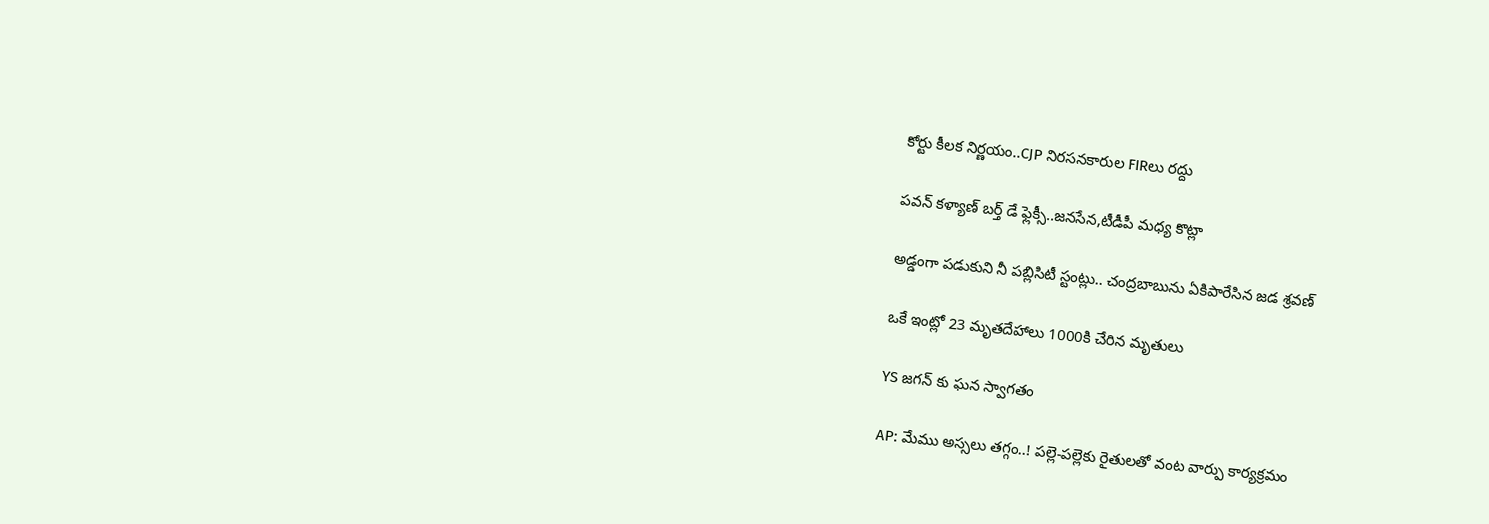కోర్టు కీలక నిర్ణయం..CJP నిరసనకారుల FIRలు రద్దు

పవన్ కళ్యాణ్ బర్త్ డే ఫ్లెక్సీ..జనసేన,టీడీపీ మధ్య కొట్లా

అడ్డంగా పడుకుని నీ పబ్లిసిటీ స్టంట్లు.. చంద్రబాబును ఏకిపారేసిన జడ శ్రవణ్

ఒకే ఇంట్లో 23 మృతదేహాలు 1000కి చేరిన మృతులు

YS జగన్ కు ఘన స్వాగతం

AP: మేము అస్సలు తగ్గం..! పల్లె-పల్లెకు రైతులతో వంట వార్పు కార్యక్రమం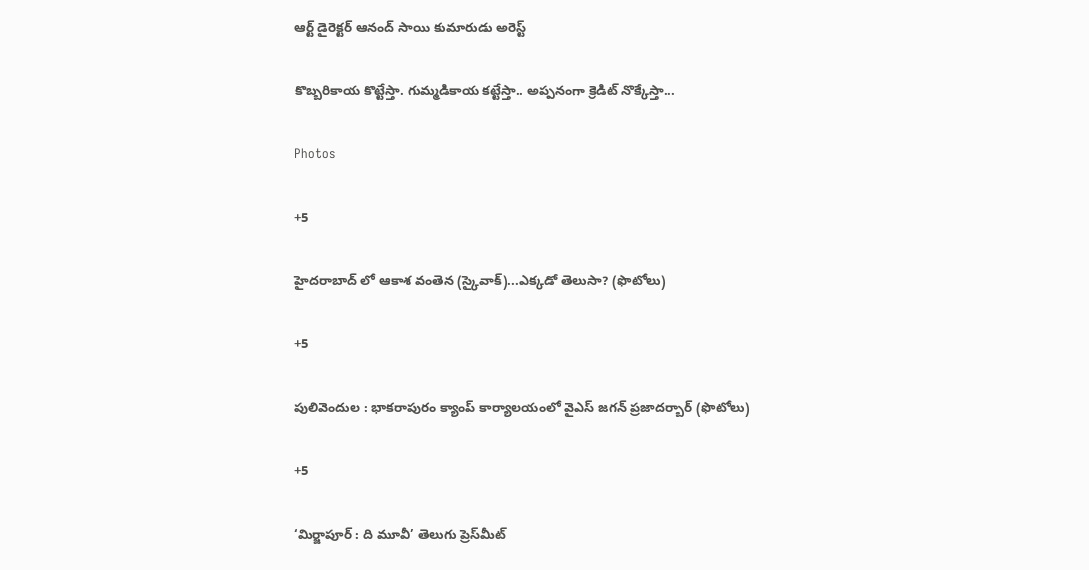ఆర్ట్ డైరెక్టర్ ఆనంద్ సాయి కుమారుడు అరెస్ట్

కొబ్బరికాయ కొట్టేస్తా. గుమ్మడికాయ కట్టేస్తా.. అప్పనంగా క్రెడిట్ నొక్కేస్తా...

Photos

+5

హైదరాబాద్ లో ఆకాశ వంతెన (స్కైవాక్)...ఎక్కడో తెలుసా? (ఫొటోలు)

+5

పులివెందుల : భాకరాపురం క్యాంప్‌ కార్యాలయంలో వైఎస్‌ జగన్‌ ప్రజాదర్బార్‌ (ఫొటోలు)

+5

‘మిర్జాపూర్‌ : ది మూవీ’ తెలుగు ప్రెస్‌మీట్‌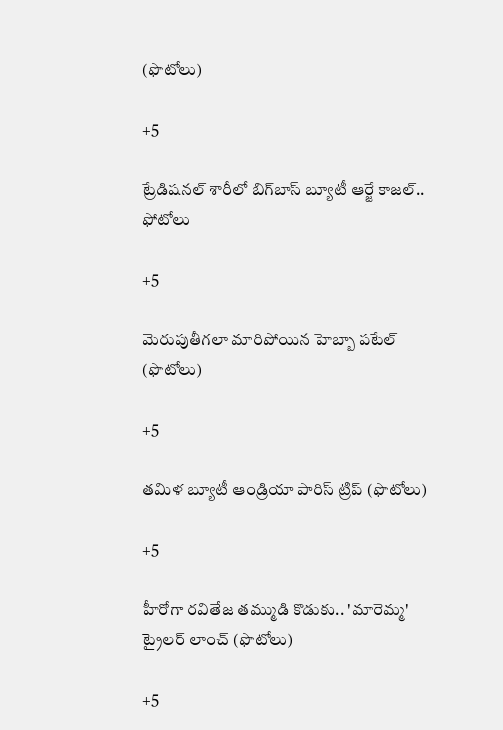(ఫొటోలు)

+5

ట్రేడిషనల్ శారీలో బిగ్‌బాస్‌ బ్యూటీ ఆర్జే కాజల్.. ఫోటోలు

+5

మెరుపుతీగలా మారిపోయిన హెబ్బా పటేల్ (ఫొటోలు)

+5

తమిళ బ్యూటీ ఆండ్రియా పారిస్ ట్రిప్ (ఫొటోలు)

+5

హీరోగా రవితేజ తమ్ముడి కొడుకు.. 'మారెమ్మ' ట్రైలర్ లాంచ్ (ఫొటోలు)

+5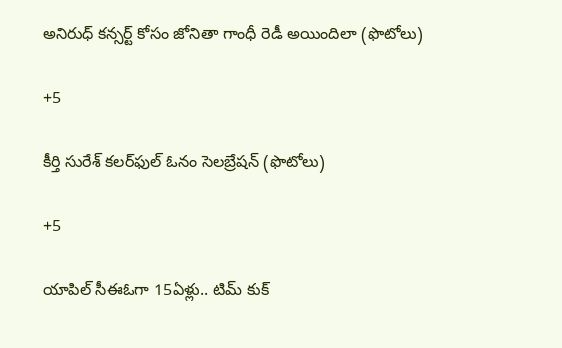అనిరుధ్ కన్సర్ట్ కోసం జోనితా గాంధీ రెడీ అయిందిలా (ఫొటోలు)

+5

కీర్తి సురేశ్ కలర్‌ఫుల్ ఓనం సెలబ్రేషన్ (ఫొటోలు)

+5

యాపిల్ సీఈఓగా 15ఏళ్లు.. టిమ్ కుక్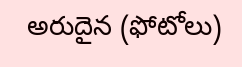అరుదైన (ఫోటోలు)